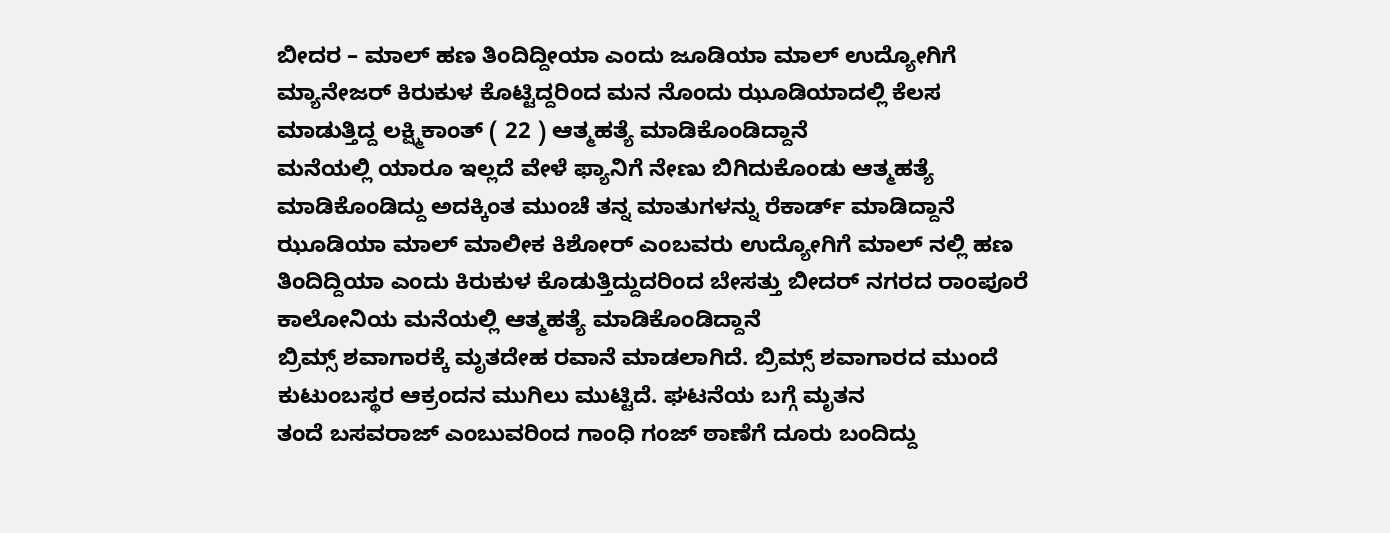ಬೀದರ – ಮಾಲ್ ಹಣ ತಿಂದಿದ್ದೀಯಾ ಎಂದು ಜೂಡಿಯಾ ಮಾಲ್ ಉದ್ಯೋಗಿಗೆ ಮ್ಯಾನೇಜರ್ ಕಿರುಕುಳ ಕೊಟ್ಟಿದ್ದರಿಂದ ಮನ ನೊಂದು ಝೂಡಿಯಾದಲ್ಲಿ ಕೆಲಸ ಮಾಡುತ್ತಿದ್ದ ಲಕ್ಷ್ಮಿಕಾಂತ್ ( 22 ) ಆತ್ಮಹತ್ಯೆ ಮಾಡಿಕೊಂಡಿದ್ದಾನೆ
ಮನೆಯಲ್ಲಿ ಯಾರೂ ಇಲ್ಲದೆ ವೇಳೆ ಫ್ಯಾನಿಗೆ ನೇಣು ಬಿಗಿದುಕೊಂಡು ಆತ್ಮಹತ್ಯೆ ಮಾಡಿಕೊಂಡಿದ್ದು ಅದಕ್ಕಿಂತ ಮುಂಚೆ ತನ್ನ ಮಾತುಗಳನ್ನು ರೆಕಾರ್ಡ್ ಮಾಡಿದ್ದಾನೆ
ಝೂಡಿಯಾ ಮಾಲ್ ಮಾಲೀಕ ಕಿಶೋರ್ ಎಂಬವರು ಉದ್ಯೋಗಿಗೆ ಮಾಲ್ ನಲ್ಲಿ ಹಣ ತಿಂದಿದ್ದಿಯಾ ಎಂದು ಕಿರುಕುಳ ಕೊಡುತ್ತಿದ್ದುದರಿಂದ ಬೇಸತ್ತು ಬೀದರ್ ನಗರದ ರಾಂಪೂರೆ ಕಾಲೋನಿಯ ಮನೆಯಲ್ಲಿ ಆತ್ಮಹತ್ಯೆ ಮಾಡಿಕೊಂಡಿದ್ದಾನೆ
ಬ್ರಿಮ್ಸ್ ಶವಾಗಾರಕ್ಕೆ ಮೃತದೇಹ ರವಾನೆ ಮಾಡಲಾಗಿದೆ. ಬ್ರಿಮ್ಸ್ ಶವಾಗಾರದ ಮುಂದೆ ಕುಟುಂಬಸ್ಥರ ಆಕ್ರಂದನ ಮುಗಿಲು ಮುಟ್ಟಿದೆ. ಘಟನೆಯ ಬಗ್ಗೆ ಮೃತನ
ತಂದೆ ಬಸವರಾಜ್ ಎಂಬುವರಿಂದ ಗಾಂಧಿ ಗಂಜ್ ಠಾಣೆಗೆ ದೂರು ಬಂದಿದ್ದು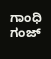ಗಾಂಧಿ ಗಂಜ್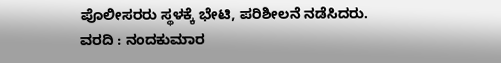ಪೊಲೀಸರರು ಸ್ಥಳಕ್ಕೆ ಭೇಟಿ, ಪರಿಶೀಲನೆ ನಡೆಸಿದರು.
ವರದಿ : ನಂದಕುಮಾರ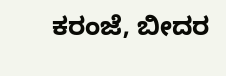ಕರಂಜೆ, ಬೀದರ